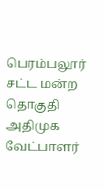பெரம்பலூர் சட்ட மன்ற தொகுதி அதிமுக வேட்பாளர்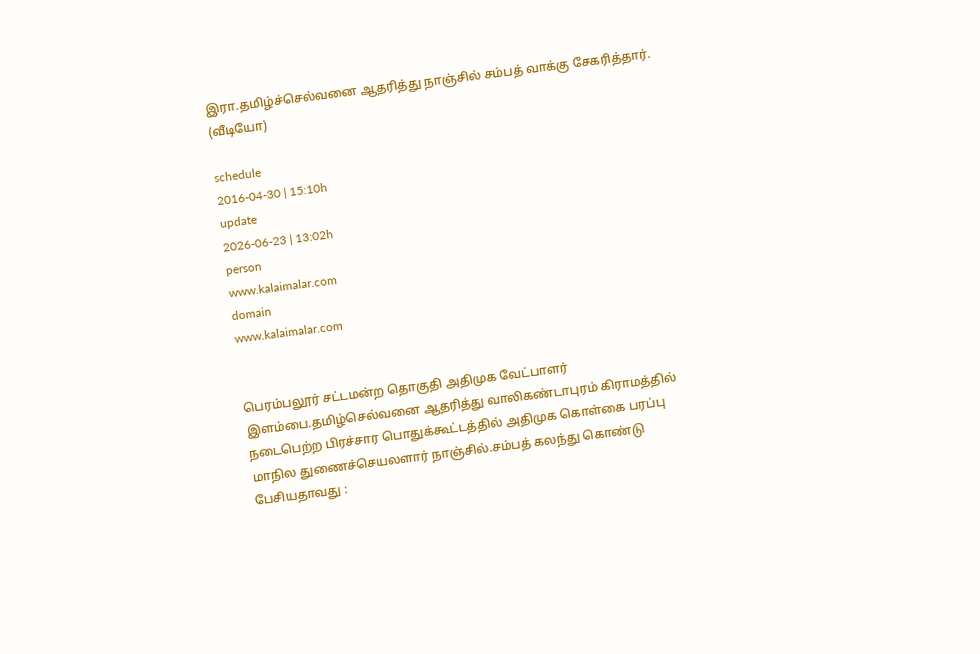இரா.தமிழ்ச்செல்வனை ஆதரித்து நாஞ்சில் சம்பத் வாக்கு சேகரித்தார். (வீடியோ)

schedule
2016-04-30 | 15:10h
update
2026-06-23 | 13:02h
person
www.kalaimalar.com
domain
www.kalaimalar.com


பெரம்பலூர் சட்டமன்ற தொகுதி அதிமுக வேட்பாளர் இளம்பை.தமிழ்செல்வனை ஆதரித்து வாலிகண்டாபுரம் கிராமத்தில் நடைபெற்ற பிரச்சார பொதுக்கூட்டத்தில் அதிமுக கொள்கை பரப்பு மாநில துணைச்செயலளார் நாஞ்சில்.சம்பத் கலந்து கொண்டு பேசியதாவது :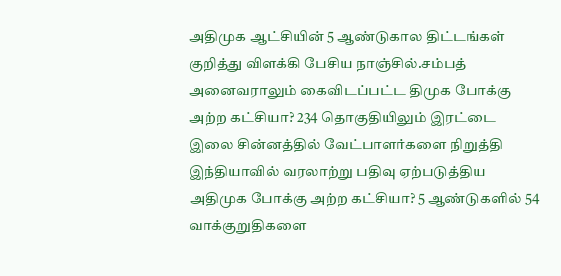அதிமுக ஆட்சியின் 5 ஆண்டுகால திட்டங்கள் குறித்து விளக்கி பேசிய நாஞ்சில்.சம்பத் அனைவராலும் கைவிடப்பட்ட திமுக போக்கு அற்ற கட்சியா? 234 தொகுதியிலும் இரட்டை இலை சின்னத்தில் வேட்பாளர்களை நிறுத்தி இந்தியாவில் வரலாற்று பதிவு ஏற்படுத்திய அதிமுக போக்கு அற்ற கட்சியா? 5 ஆண்டுகளில் 54 வாக்குறுதிகளை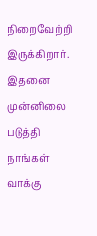நிறைவேற்றி இருக்கிறார். இதனை முன்னிலை படுத்தி நாங்கள் வாக்கு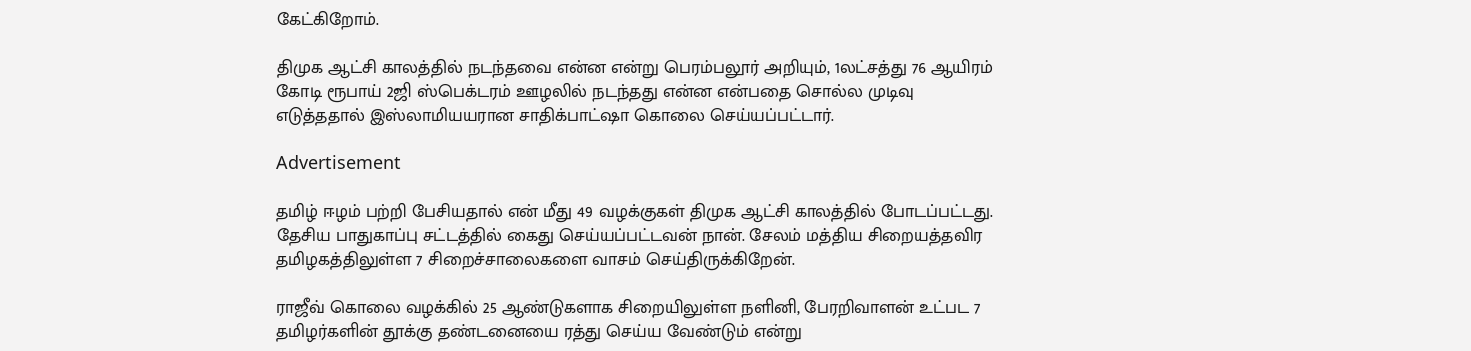கேட்கிறோம்.

திமுக ஆட்சி காலத்தில் நடந்தவை என்ன என்று பெரம்பலூர் அறியும், 1லட்சத்து 76 ஆயிரம் கோடி ரூபாய் 2ஜி ஸ்பெக்டரம் ஊழலில் நடந்தது என்ன என்பதை சொல்ல முடிவு எடுத்ததால் இஸ்லாமியயரான சாதிக்பாட்ஷா கொலை செய்யப்பட்டார்.

Advertisement

தமிழ் ஈழம் பற்றி பேசியதால் என் மீது 49 வழக்குகள் திமுக ஆட்சி காலத்தில் போடப்பட்டது. தேசிய பாதுகாப்பு சட்டத்தில் கைது செய்யப்பட்டவன் நான். சேலம் மத்திய சிறையத்தவிர தமிழகத்திலுள்ள 7 சிறைச்சாலைகளை வாசம் செய்திருக்கிறேன்.

ராஜீவ் கொலை வழக்கில் 25 ஆண்டுகளாக சிறையிலுள்ள நளினி, பேரறிவாளன் உட்பட 7 தமிழர்களின் தூக்கு தண்டனையை ரத்து செய்ய வேண்டும் என்று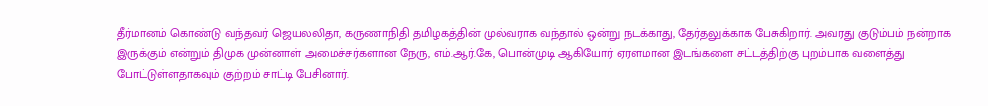தீர்மானம் கொண்டு வந்தவர் ஜெயலலிதா, கருணாநிதி தமிழகத்தின் முல்வராக வந்தால் ஒன்று நடக்காது, தேர்தலுக்காக பேசுகிறார். அவரது குடும்பம் நன்றாக இருக்கும் என்றும் திமுக முன்னாள் அமைச்சர்களான நேரு, எம்.ஆர்.கே, பொன்முடி ஆகியோர் ஏரளமான இடங்களை சட்டத்திற்கு புறம்பாக வளைத்து போட்டுள்ளதாகவும் குற்றம் சாட்டி பேசினார்.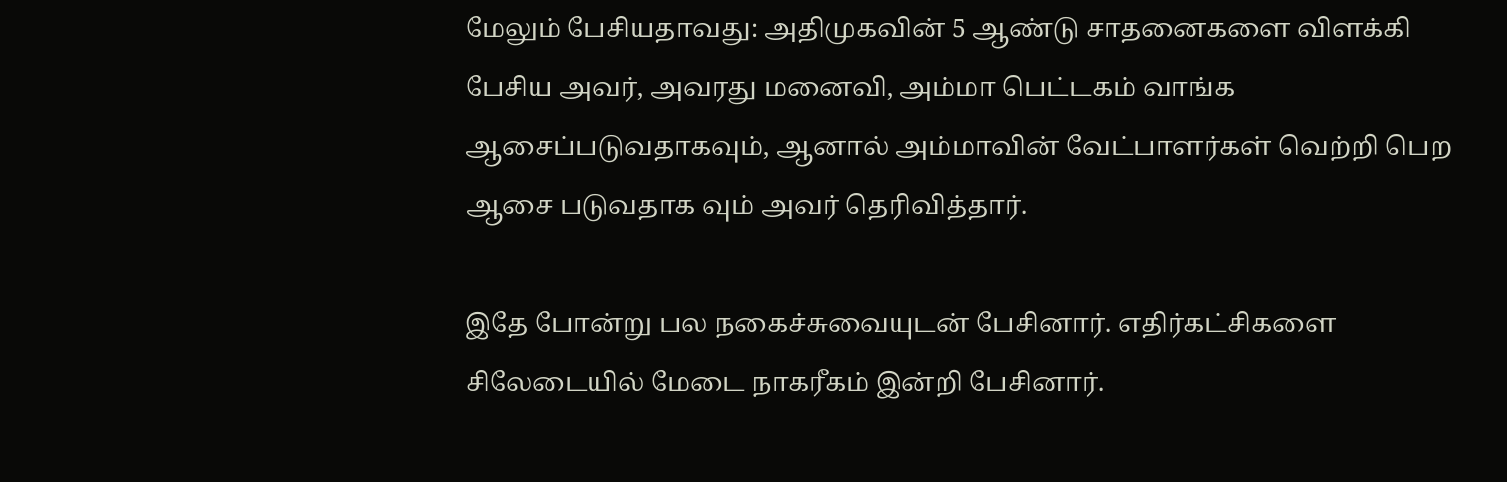மேலும் பேசியதாவது: அதிமுகவின் 5 ஆண்டு சாதனைகளை விளக்கி பேசிய அவர், அவரது மனைவி, அம்மா பெட்டகம் வாங்க ஆசைப்படுவதாகவும், ஆனால் அம்மாவின் வேட்பாளர்கள் வெற்றி பெற ஆசை படுவதாக வும் அவர் தெரிவித்தார்.

இதே போன்று பல நகைச்சுவையுடன் பேசினார். எதிர்கட்சிகளை சிலேடையில் மேடை நாகரீகம் இன்றி பேசினார்.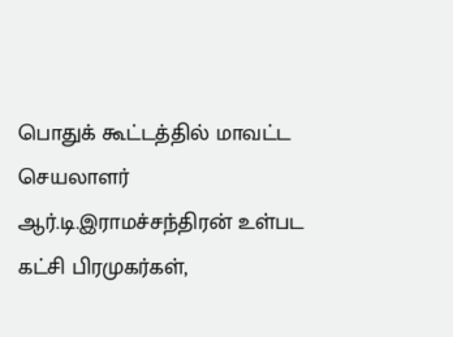பொதுக் கூட்டத்தில் மாவட்ட செயலாளர் ஆர்.டி.இராமச்சந்திரன் உள்பட கட்சி பிரமுகர்கள்,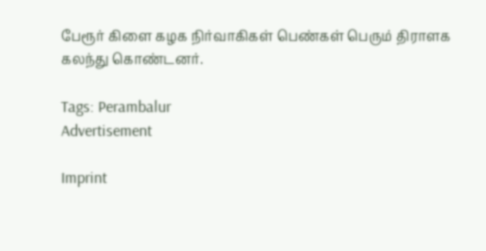பேரூர் கிளை கழக நிர்வாகிகள் பெண்கள் பெரும் திராளக கலந்து கொண்டனர்.

Tags: Perambalur
Advertisement

Imprint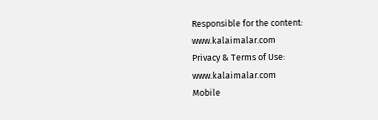Responsible for the content:
www.kalaimalar.com
Privacy & Terms of Use:
www.kalaimalar.com
Mobile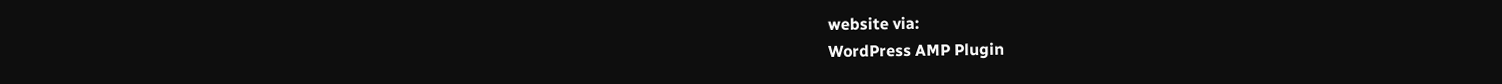website via:
WordPress AMP Plugin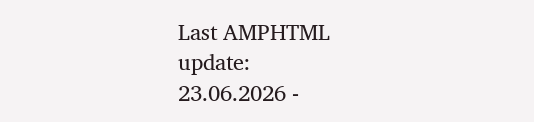Last AMPHTML update:
23.06.2026 -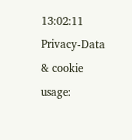13:02:11
Privacy-Data & cookie usage: